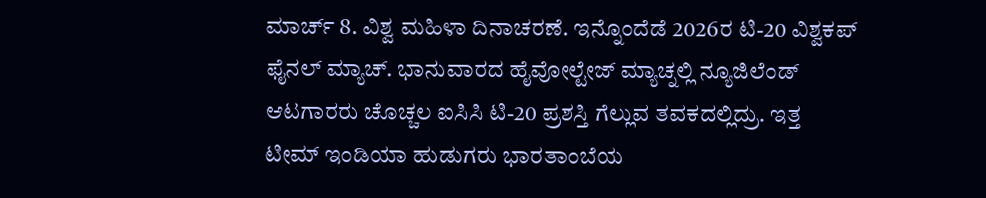ಮಾರ್ಚ್ 8. ವಿಶ್ವ ಮಹಿಳಾ ದಿನಾಚರಣೆ. ಇನ್ನೊಂದೆಡೆ 2026ರ ಟಿ-20 ವಿಶ್ವಕಪ್ ಫೈನಲ್ ಮ್ಯಾಚ್. ಭಾನುವಾರದ ಹೈವೋಲ್ಟೇಜ್ ಮ್ಯಾಚ್ನಲ್ಲಿ ನ್ಯೂಜಿಲೆಂಡ್ ಆಟಗಾರರು ಚೊಚ್ಚಲ ಐಸಿಸಿ ಟಿ-20 ಪ್ರಶಸ್ತಿ ಗೆಲ್ಲುವ ತವಕದಲ್ಲಿದ್ರು. ಇತ್ತ ಟೀಮ್ ಇಂಡಿಯಾ ಹುಡುಗರು ಭಾರತಾಂಬೆಯ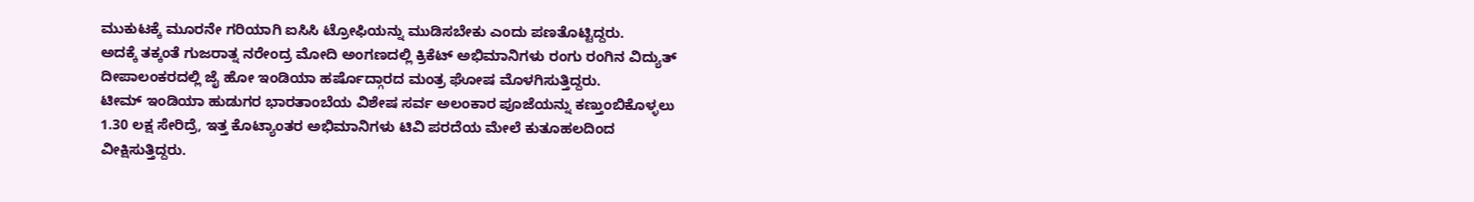ಮುಕುಟಕ್ಕೆ ಮೂರನೇ ಗರಿಯಾಗಿ ಐಸಿಸಿ ಟ್ರೋಫಿಯನ್ನು ಮುಡಿಸಬೇಕು ಎಂದು ಪಣತೊಟ್ಟಿದ್ದರು.
ಅದಕ್ಕೆ ತಕ್ಕಂತೆ ಗುಜರಾತ್ನ ನರೇಂದ್ರ ಮೋದಿ ಅಂಗಣದಲ್ಲಿ ಕ್ರಿಕೆಟ್ ಅಭಿಮಾನಿಗಳು ರಂಗು ರಂಗಿನ ವಿದ್ಯುತ್ ದೀಪಾಲಂಕರದಲ್ಲಿ ಜೈ ಹೋ ಇಂಡಿಯಾ ಹರ್ಷೊದ್ಗಾರದ ಮಂತ್ರ ಘೋಷ ಮೊಳಗಿಸುತ್ತಿದ್ದರು.
ಟೀಮ್ ಇಂಡಿಯಾ ಹುಡುಗರ ಭಾರತಾಂಬೆಯ ವಿಶೇಷ ಸರ್ವ ಅಲಂಕಾರ ಪೂಜೆಯನ್ನು ಕಣ್ತುಂಬಿಕೊಳ್ಳಲು 1.30 ಲಕ್ಷ ಸೇರಿದ್ರೆ, ಇತ್ತ ಕೊಟ್ಯಾಂತರ ಅಭಿಮಾನಿಗಳು ಟಿವಿ ಪರದೆಯ ಮೇಲೆ ಕುತೂಹಲದಿಂದ ವೀಕ್ಷಿಸುತ್ತಿದ್ದರು.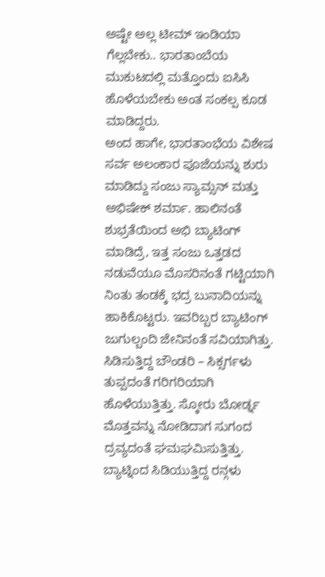ಅಷ್ಟೇ ಅಲ್ಲ ಟೀಮ್ ಇಂಡಿಯಾ ಗೆಲ್ಲಬೇಕು.. ಭಾರತಾಂಬೆಯ ಮುಕುಟದಲ್ಲಿ ಮತ್ತೊಂದು ಐಸಿಸಿ ಹೊಳೆಯಬೇಕು ಅಂತ ಸಂಕಲ್ಪ ಕೂಡ ಮಾಡಿದ್ದರು.
ಅಂದ ಹಾಗೇ, ಭಾರತಾಂಭೆಯ ವಿಶೇಷ ಸರ್ವ ಅಲಂಕಾರ ಪೂಜೆಯನ್ನು ಶುರು ಮಾಡಿದ್ದು ಸಂಜು ಸ್ಯಾಮ್ಸನ್ ಮತ್ತು ಅಭಿಷೇಕ್ ಶರ್ಮಾ. ಹಾಲಿನಂತೆ ಶುಭ್ರತೆಯಿಂದ ಅಭಿ ಬ್ಯಾಟಿಂಗ್ ಮಾಡಿದ್ರೆ, ಇತ್ತ ಸಂಜು ಒತ್ತಡದ ನಡುವೆಯೂ ಮೊಸರಿನಂತೆ ಗಟ್ಟಿಯಾಗಿ ನಿಂತು ತಂಡಕ್ಕೆ ಭದ್ರ ಬುನಾದಿಯನ್ನು ಹಾಕಿಕೊಟ್ಟರು. ಇವರಿಬ್ಬರ ಬ್ಯಾಟಿಂಗ್ ಜುಗುಲ್ಬಂದಿ ಜೇನಿನಂತೆ ಸವಿಯಾಗಿತ್ತು. ಸಿಡಿಸುತ್ತಿದ್ದ ಬೌಂಡರಿ – ಸಿಕ್ಸರ್ಗಳು ತುಪ್ಪದಂತೆ ಗರಿಗರಿಯಾಗಿ ಹೊಳೆಯುತ್ತಿತ್ತು. ಸ್ಕೋರು ಬೋರ್ಡ್ನ ಮೊತ್ತವನ್ನು ನೋಡಿದಾಗ ಸುಗಂದ ದ್ರವ್ಯದಂತೆ ಘಮಘಮಿಸುತ್ತಿತ್ತು. ಬ್ಯಾಟ್ನಿಂದ ಸಿಡಿಯುತ್ತಿದ್ದ ರನ್ಗಳು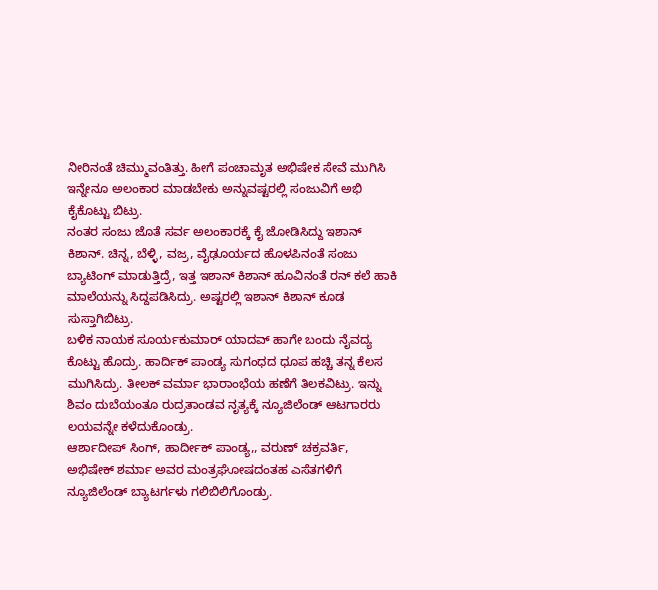ನೀರಿನಂತೆ ಚಿಮ್ಮುವಂತಿತ್ತು. ಹೀಗೆ ಪಂಚಾಮೃತ ಅಭಿಷೇಕ ಸೇವೆ ಮುಗಿಸಿ ಇನ್ನೇನೂ ಅಲಂಕಾರ ಮಾಡಬೇಕು ಅನ್ನುವಷ್ಟರಲ್ಲಿ ಸಂಜುವಿಗೆ ಅಭಿ ಕೈಕೊಟ್ಟು ಬಿಟ್ರು.
ನಂತರ ಸಂಜು ಜೊತೆ ಸರ್ವ ಅಲಂಕಾರಕ್ಕೆ ಕೈ ಜೋಡಿಸಿದ್ದು ಇಶಾನ್ ಕಿಶಾನ್. ಚಿನ್ನ, ಬೆಳ್ಳಿ, ವಜ್ರ, ವೈಢೂರ್ಯದ ಹೊಳಪಿನಂತೆ ಸಂಜು ಬ್ಯಾಟಿಂಗ್ ಮಾಡುತ್ತಿದ್ರೆ, ಇತ್ತ ಇಶಾನ್ ಕಿಶಾನ್ ಹೂವಿನಂತೆ ರನ್ ಕಲೆ ಹಾಕಿ ಮಾಲೆಯನ್ನು ಸಿದ್ದಪಡಿಸಿದ್ರು. ಅಷ್ಟರಲ್ಲಿ ಇಶಾನ್ ಕಿಶಾನ್ ಕೂಡ ಸುಸ್ತಾಗಿಬಿಟ್ರು.
ಬಳಿಕ ನಾಯಕ ಸೂರ್ಯಕುಮಾರ್ ಯಾದವ್ ಹಾಗೇ ಬಂದು ನೈವದ್ಯ ಕೊಟ್ಟು ಹೊದ್ರು. ಹಾರ್ದಿಕ್ ಪಾಂಡ್ಯ ಸುಗಂಧದ ಧೂಪ ಹಚ್ಚಿ ತನ್ನ ಕೆಲಸ ಮುಗಿಸಿದ್ರು. ತೀಲಕ್ ವರ್ಮಾ ಭಾರಾಂಭೆಯ ಹಣೆಗೆ ತಿಲಕವಿಟ್ರು. ಇನ್ನು ಶಿವಂ ದುಬೆಯಂತೂ ರುದ್ರತಾಂಡವ ನೃತ್ಯಕ್ಕೆ ನ್ಯೂಜಿಲೆಂಡ್ ಆಟಗಾರರು ಲಯವನ್ನೇ ಕಳೆದುಕೊಂಡ್ರು.
ಆರ್ಶಾದೀಪ್ ಸಿಂಗ್, ಹಾರ್ದೀಕ್ ಪಾಂಡ್ಯ,, ವರುಣ್ ಚಕ್ರವರ್ತಿ, ಅಭಿಷೇಕ್ ಶರ್ಮಾ ಅವರ ಮಂತ್ರಘೋಷದಂತಹ ಎಸೆತಗಳಿಗೆ ನ್ಯೂಜಿಲೆಂಡ್ ಬ್ಯಾಟರ್ಗಳು ಗಲಿಬಿಲಿಗೊಂಡ್ರು.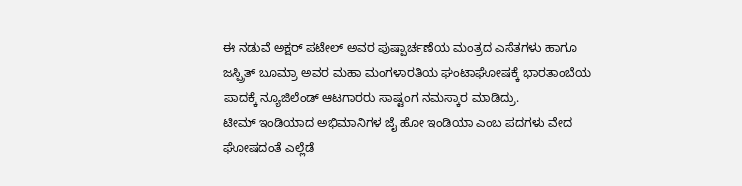ಈ ನಡುವೆ ಅಕ್ಷರ್ ಪಟೇಲ್ ಅವರ ಪುಷ್ಪಾರ್ಚಣೆಯ ಮಂತ್ರದ ಎಸೆತಗಳು ಹಾಗೂ ಜಸ್ಪ್ರಿತ್ ಬೂಮ್ರಾ ಅವರ ಮಹಾ ಮಂಗಳಾರತಿಯ ಘಂಟಾಘೋಷಕ್ಕೆ ಭಾರತಾಂಬೆಯ ಪಾದಕ್ಕೆ ನ್ಯೂಜಿಲೆಂಡ್ ಆಟಗಾರರು ಸಾಷ್ಟಂಗ ನಮಸ್ಕಾರ ಮಾಡಿದ್ರು.
ಟೀಮ್ ಇಂಡಿಯಾದ ಅಭಿಮಾನಿಗಳ ಜೈ ಹೋ ಇಂಡಿಯಾ ಎಂಬ ಪದಗಳು ವೇದ ಘೋಷದಂತೆ ಎಲ್ಲೆಡೆ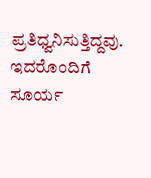ಪ್ರತಿಧ್ವನಿಸುತ್ತಿದ್ದವು. ಇದರೊಂದಿಗೆ ಸೂರ್ಯ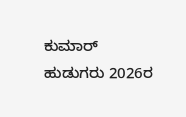ಕುಮಾರ್ ಹುಡುಗರು 2026ರ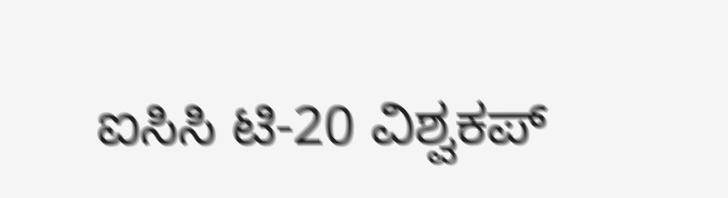ಐಸಿಸಿ ಟಿ-20 ವಿಶ್ವಕಪ್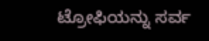ಟ್ರೋಫಿಯನ್ನು ಸರ್ವ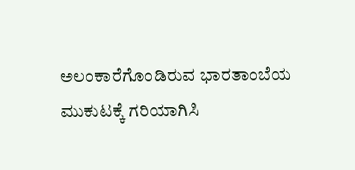ಅಲಂಕಾರೆಗೊಂಡಿರುವ ಭಾರತಾಂಬೆಯ ಮುಕುಟಕ್ಕೆ ಗರಿಯಾಗಿಸಿ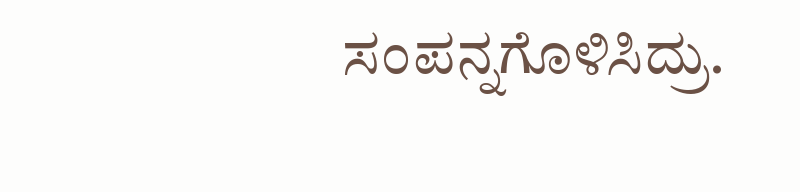ಸಂಪನ್ನಗೊಳಿಸಿದ್ರು.